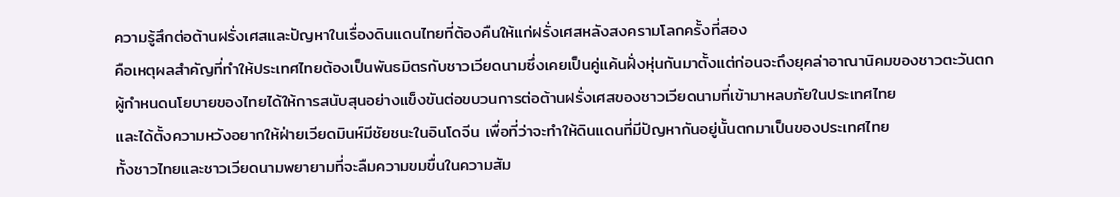ความรู้สึกต่อต้านฝรั่งเศสและปัญหาในเรื่องดินแดนไทยที่ต้องคืนให้แก่ฝรั่งเศสหลังสงครามโลกครั้งที่สอง
คือเหตุผลสำคัญที่ทำให้ประเทศไทยต้องเป็นพันธมิตรกับชาวเวียดนามซึ่งเคยเป็นคู่แค้นฝั่งหุ่นกันมาตั้งแต่ก่อนจะถึงยุคล่าอาณานิคมของชาวตะวันตก
ผู้กำหนดนโยบายของไทยได้ให้การสนับสุนอย่างแข็งขันต่อขบวนการต่อต้านฝรั่งเศสของชาวเวียดนามที่เข้ามาหลบภัยในประเทศไทย
และได้ตั้งความหวังอยากให้ฝ่ายเวียดมินห์มีชัยชนะในอินโดจีน เพื่อที่ว่าจะทำให้ดินแดนที่มีปัญหากันอยู่นั้นตกมาเป็นของประเทศไทย
ทั้งชาวไทยและชาวเวียดนามพยายามที่จะลืมความขมขื่นในความสัม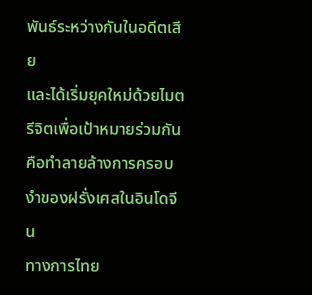พันธ์ระหว่างกันในอดีตเสีย
และได้เริ่มยุคใหม่ด้วยไมตรีจิตเพื่อเป้าหมายร่วมกันคือทำลายล้างการครอบงำของฝรั่งเศสในอินโดจีน
ทางการไทย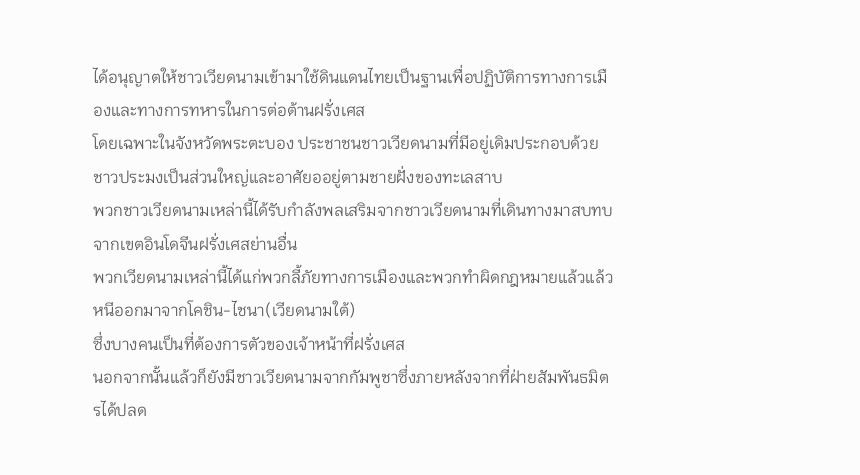ได้อนุญาตให้ชาวเวียดนามเข้ามาใช้ดินแดนไทยเป็นฐานเพื่อปฏิบัติการทางการเมืองและทางการทหารในการต่อต้านฝรั่งเศส
โดยเฉพาะในจังหวัดพระตะบอง ประชาชนชาวเวียดนามที่มีอยู่เดิมประกอบด้วยชาวประมงเป็นส่วนใหญ่และอาศัยออยู่ตามชายฝั่งของทะเลสาบ
พวกชาวเวียดนามเหล่านี้ได้รับกำลังพลเสริมจากชาวเวียดนามที่เดินทางมาสบทบจากเขตอินโดจีนฝรั่งเศสย่านอื่น
พวกเวียดนามเหล่านี้ได้แก่พวกลี้ภัยทางการเมืองและพวกทำผิดกฎหมายแล้วแล้วหนีออกมาจากโคชิน-ไชนา(เวียดนามใต้)
ซึ่งบางคนเป็นที่ต้องการตัวของเจ้าหน้าที่ฝรั่งเศส
นอกจากนั้นแล้วก็ยังมีชาวเวียดนามจากกัมพูชาซึ่งภายหลังจากที่ฝ่ายสัมพันธมิตรได้ปลด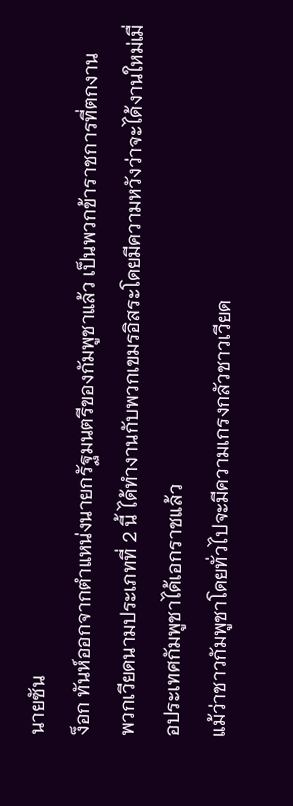นายซัน
ง็อก ทันห์ออกจากตำแหน่งนายกรัฐมนตรีของกัมพูชาแล้ว เป็นพวกข้าราชการที่ตกงาน
พวกเวียดนามประเภทที่ 2 นี้ ได้ทำงานกับพวกเขมรอิสระโดยมีความหวังว่าจะได้งานใหม่เมื่อประเทศกัมพูชาได้เอกราชแล้ว
แม้ว่าชาวกัมพูชาโดยทั่วไปจะมีความเกรงกลัวชาวเวียด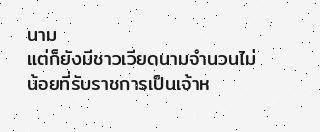นาม
แต่ก็ยังมีชาวเวียดนามจำนวนไม่น้อยที่รับราชการเป็นเจ้าห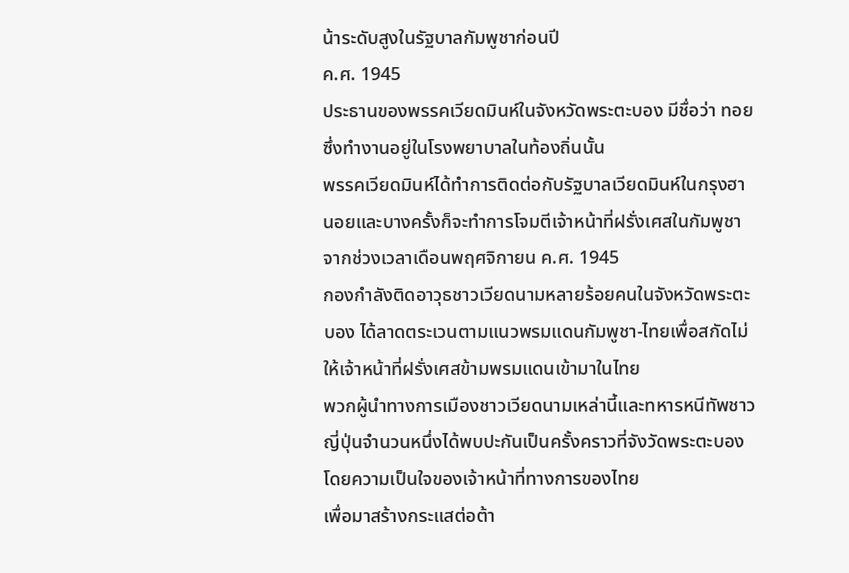น้าระดับสูงในรัฐบาลกัมพูชาก่อนปี
ค.ศ. 1945
ประธานของพรรคเวียดมินห์ในจังหวัดพระตะบอง มีชื่อว่า ทอย ซึ่งทำงานอยู่ในโรงพยาบาลในท้องถิ่นนั้น
พรรคเวียดมินห์ได้ทำการติดต่อกับรัฐบาลเวียดมินห์ในกรุงฮานอยและบางครั้งก็จะทำการโจมตีเจ้าหน้าที่ฝรั่งเศสในกัมพูชา
จากช่วงเวลาเดือนพฤศจิกายน ค.ศ. 1945
กองกำลังติดอาวุธชาวเวียดนามหลายร้อยคนในจังหวัดพระตะบอง ได้ลาดตระเวนตามแนวพรมแดนกัมพูชา-ไทยเพื่อสกัดไม่ให้เจ้าหน้าที่ฝรั่งเศสข้ามพรมแดนเข้ามาในไทย
พวกผู้นำทางการเมืองชาวเวียดนามเหล่านี้และทหารหนีทัพชาวญี่ปุ่นจำนวนหนึ่งได้พบปะกันเป็นครั้งคราวที่จังวัดพระตะบองโดยความเป็นใจของเจ้าหน้าที่ทางการของไทย
เพื่อมาสร้างกระแสต่อต้า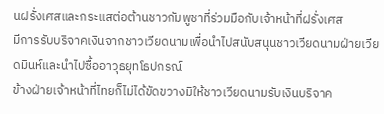นฝรั่งเศสและกระแสต่อต้านชาวกัมพูชาที่ร่วมมือกับเจ้าหน้าที่ฝรั่งเศส
มีการรับบริจาคเงินจากชาวเวียดนามเพื่อนำไปสนับสนุนชาวเวียดนามฝ่ายเวียดมินห์และนำไปซื้ออาวุธยุทโธปกรณ์
ข้างฝ่ายเจ้าหน้าที่ไทยก็ไม่ได้ขัดขวางมิให้ชาวเวียดนามรับเงินบริจาค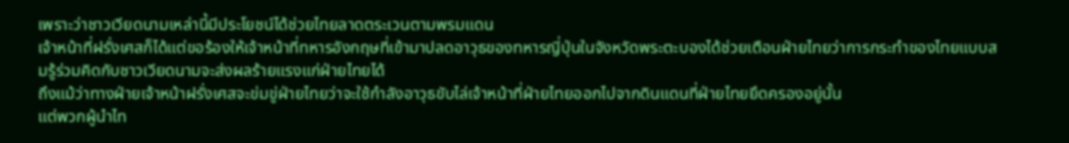เพราะว่าชาวเวียดนามเหล่านี้มีประโยชน์ได้ช่วยไทยลาดตระเวนตามพรมแดน
เจ้าหน้าที่ฝรั่งเศสก็ได้แต่ขอร้องให้เจ้าหน้าที่ทหารอังกฤษที่เข้ามาปลดอาวุธของทหารญี่ปุ่นในจังหวัดพระตะบองได้ช่วยเตือนฝ่ายไทยว่าการกระทำของไทยแบบสมรู้ร่วมคิดกับชาวเวียดนามจะส่งผลร้ายแรงแก่ฝ่ายไทยได้
ถึงแม้ว่าทางฝ่ายเจ้าหน้าฝรั่งเศสจะข่มขู่ฝ่ายไทยว่าจะใช้กำลังอาวุธขับไล่เจ้าหน้าที่ฝ่ายไทยออกไปจากดินแดนที่ฝ่ายไทยยึดครองอยู่นั้น
แต่พวกผู้นำไท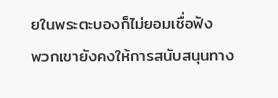ยในพระตะบองก็ไม่ยอมเชื่อฟัง
พวกเขายังคงให้การสนับสนุนทาง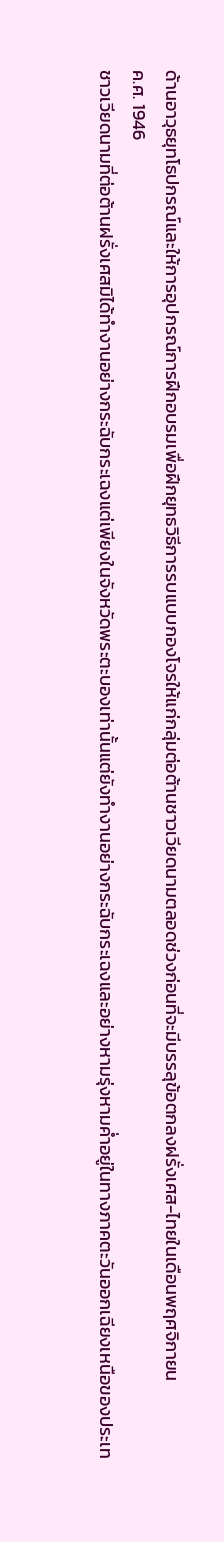ด้านอาวุธยุทโธปกรณ์และให้การอุปกรณ์การฝึกอบรมเพื่อฝึกยุทธวิธีการรบแบบกองโจรให้แก่กลุ่มต่อต้านชาวเวียดนามตลอดช่วงก่อนที่จะมีบรรลุข้อตกลงฝรั่งเศส-ไทยในเดือนพฤศจิกายน
ค.ศ. 1946
ชาวเวียดนามที่ต่อต้านฝรั่งเศสมิได้ทำงานอย่างกระฉับกระเฉงแต่เพียงในจังหวัดพระตะบองเท่านั้นแต่ยังทำงานอย่างกระฉับกระเฉงและอย่างหามรุ่งหามค่ำอยู่ในทางภาคตะวันออกเฉียงเหนือของประเท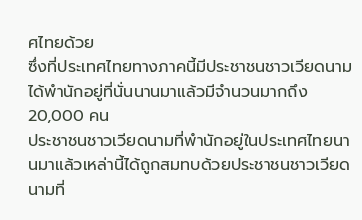ศไทยด้วย
ซึ่งที่ประเทศไทยทางภาคนี้มีประชาชนชาวเวียดนามได้พำนักอยู่ที่นั่นนานมาแล้วมีจำนวนมากถึง
20,000 คน
ประชาชนชาวเวียดนามที่พำนักอยู่ในประเทศไทยนานมาแล้วเหล่านี้ได้ถูกสมทบด้วยประชาชนชาวเวียดนามที่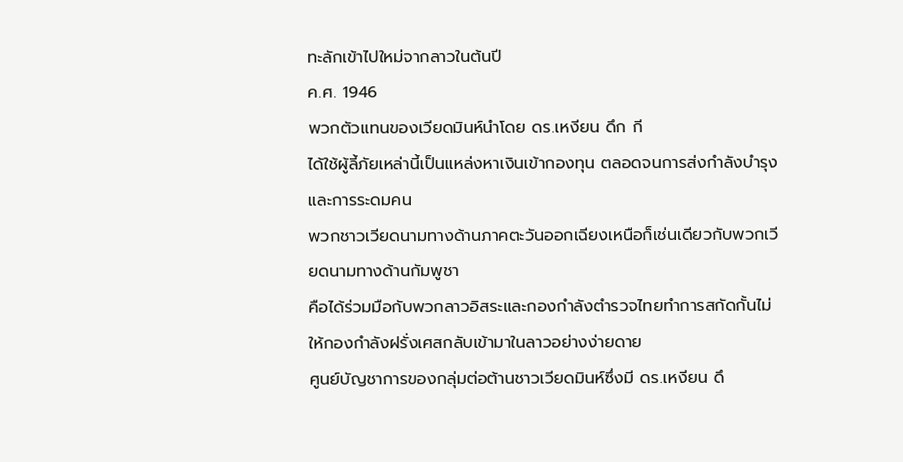ทะลักเข้าไปใหม่จากลาวในต้นปี
ค.ศ. 1946
พวกตัวแทนของเวียดมินห์นำโดย ดร.เหงียน ดึก กี
ได้ใช้ผู้ลี้ภัยเหล่านี้เป็นแหล่งหาเงินเข้ากองทุน ตลอดจนการส่งกำลังบำรุงและการระดมคน
พวกชาวเวียดนามทางด้านภาคตะวันออกเฉียงเหนือก็เช่นเดียวกับพวกเวียดนามทางด้านกัมพูชา
คือได้ร่วมมือกับพวกลาวอิสระและกองกำลังตำรวจไทยทำการสกัดกั้นไม่ให้กองกำลังฝรั่งเศสกลับเข้ามาในลาวอย่างง่ายดาย
ศูนย์บัญชาการของกลุ่มต่อต้านชาวเวียดมินห์ซึ่งมี ดร.เหงียน ดึ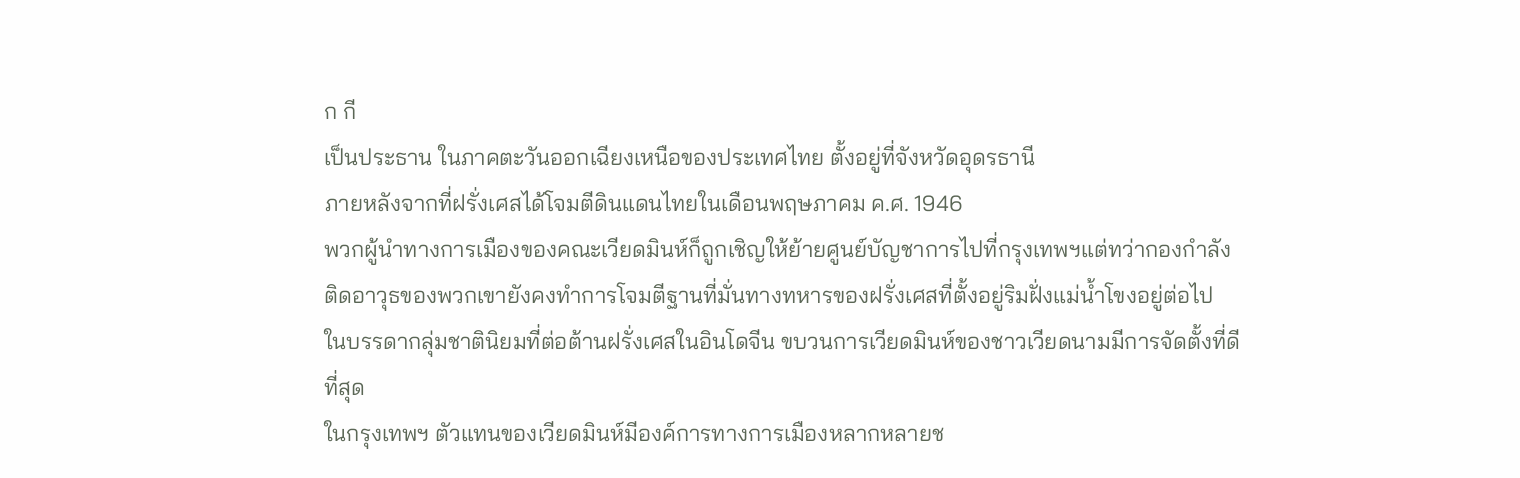ก กี
เป็นประธาน ในภาคตะวันออกเฉียงเหนือของประเทศไทย ตั้งอยู่ที่จังหวัดอุดรธานี
ภายหลังจากที่ฝรั่งเศสได้โจมตีดินแดนไทยในเดือนพฤษภาคม ค.ศ. 1946
พวกผู้นำทางการเมืองของคณะเวียดมินห์ก็ถูกเชิญให้ย้ายศูนย์บัญชาการไปที่กรุงเทพฯแต่ทว่ากองกำลังติดอาวุธของพวกเขายังคงทำการโจมตีฐานที่มั่นทางทหารของฝรั่งเศสที่ตั้งอยู่ริมฝั่งแม่น้ำโขงอยู่ต่อไป
ในบรรดากลุ่มชาตินิยมที่ต่อต้านฝรั่งเศสในอินโดจีน ขบวนการเวียดมินห์ของชาวเวียดนามมีการจัดตั้งที่ดีที่สุด
ในกรุงเทพฯ ตัวแทนของเวียดมินห์มีองค์การทางการเมืองหลากหลายช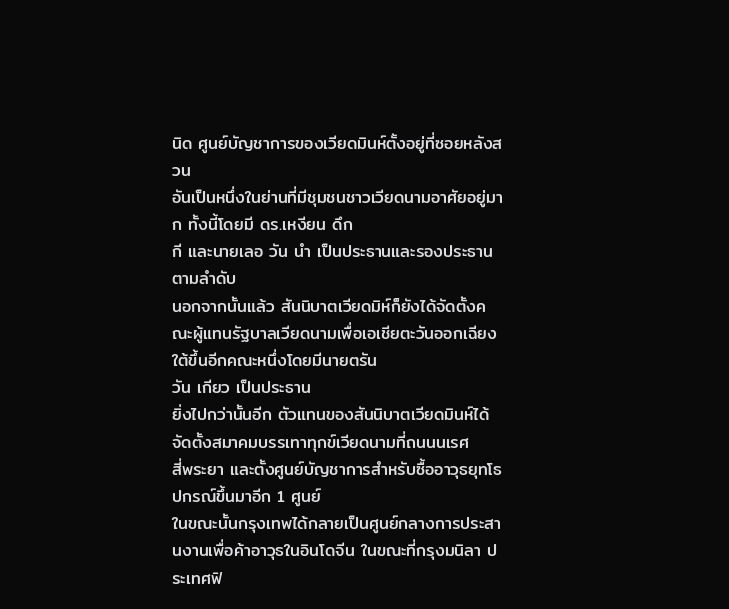นิด ศูนย์บัญชาการของเวียดมินห์ตั้งอยู่ที่ซอยหลังสวน
อันเป็นหนึ่งในย่านที่มีชุมชนชาวเวียดนามอาศัยอยู่มาก ทั้งนี้โดยมี ดร.เหงียน ดึก
กี และนายเลอ วัน นำ เป็นประธานและรองประธานตามลำดับ
นอกจากนั้นแล้ว สันนิบาตเวียดมิห์ก็ยังได้จัดตั้งคณะผู้แทนรัฐบาลเวียดนามเพื่อเอเชียตะวันออกเฉียงใต้ขึ้นอีกคณะหนึ่งโดยมีนายตรัน
วัน เกียว เป็นประธาน
ยิ่งไปกว่านั้นอีก ตัวแทนของสันนิบาตเวียดมินห์ได้จัดตั้งสมาคมบรรเทาทุกข์เวียดนามที่ถนนนเรศ
สี่พระยา และตั้งศูนย์บัญชาการสำหรับซื้ออาวุธยุทโธปกรณ์ขึ้นมาอีก 1 ศูนย์
ในขณะนั้นกรุงเทพได้กลายเป็นศูนย์กลางการประสานงานเพื่อค้าอาวุธในอินโดจีน ในขณะที่กรุงมนิลา ประเทศฟิ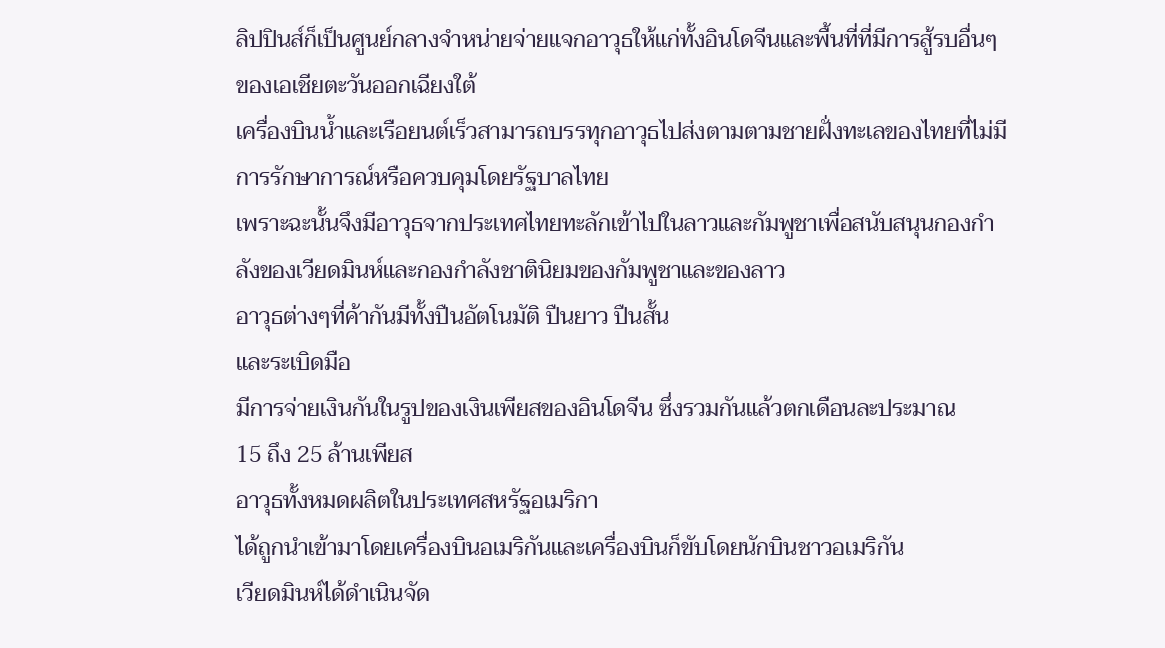ลิปปินส์ก็เป็นศูนย์กลางจำหน่ายจ่ายแจกอาวุธให้แก่ทั้งอินโดจีนและพื้นที่ที่มีการสู้รบอื่นๆของเอเชียตะวันออกเฉียงใต้
เครื่องบินน้ำและเรือยนต์เร็วสามารถบรรทุกอาวุธไปส่งตามตามชายฝั่งทะเลของไทยที่ไม่มีการรักษาการณ์หรือควบคุมโดยรัฐบาลไทย
เพราะฉะนั้นจึงมีอาวุธจากประเทศไทยทะลักเข้าไปในลาวและกัมพูชาเพื่อสนับสนุนกองกำลังของเวียดมินห์และกองกำลังชาตินิยมของกัมพูชาและของลาว
อาวุธต่างๆที่ค้ากันมีทั้งปืนอัตโนมัติ ปืนยาว ปืนสั้น
และระเบิดมือ
มีการจ่ายเงินกันในรูปของเงินเพียสของอินโดจีน ซึ่งรวมกันแล้วตกเดือนละประมาณ
15 ถึง 25 ล้านเพียส
อาวุธทั้งหมดผลิตในประเทศสหรัฐอเมริกา
ได้ถูกนำเข้ามาโดยเครื่องบินอเมริกันและเครื่องบินก็ขับโดยนักบินชาวอเมริกัน
เวียดมินห์ได้ดำเนินจัด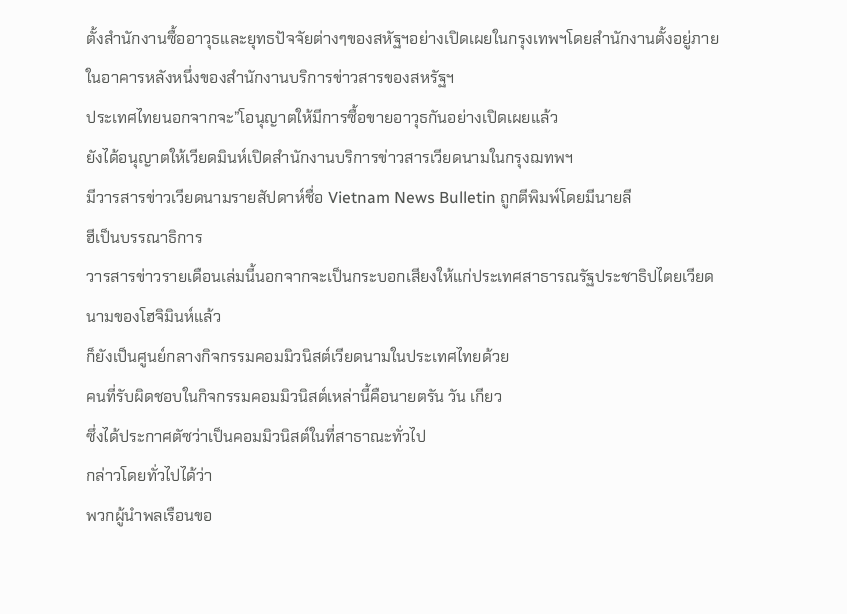ตั้งสำนักงานซื้ออาวุธและยุทธปัจจัยต่างๆของสหัฐฯอย่างเปิดเผยในกรุงเทพฯโดยสำนักงานตั้งอยู่ภายในอาคารหลังหนึ่งของสำนักงานบริการข่าวสารของสหรัฐฯ
ประเทศไทยนอกจากจะ”โอนุญาตให้มีการซื้อขายอาวุธกันอย่างเปิดเผยแล้ว
ยังได้อนุญาตให้เวียดมินห์เปิดสำนักงานบริการข่าวสารเวียดนามในกรุงฌทพฯ
มีวารสารข่าวเวียดนามรายสัปดาห์ชื่อ Vietnam News Bulletin ถูกตีพิมพ์โดยมีนายลี
ฮีเป็นบรรณาธิการ
วารสารข่าวรายเดือนเล่มนี้นอกจากจะเป็นกระบอกเสียงให้แก่ประเทศสาธารณรัฐประชาธิปไตยเวียดนามของโฮจิมินห์แล้ว
ก็ยังเป็นศูนย์กลางกิจกรรมคอมมิวนิสต์เวียดนามในประเทศไทยด้วย
คนที่รับผิดชอบในกิจกรรมคอมมิวนิสต์เหล่านี้คือนายตรัน วัน เกียว
ซึ่งได้ประกาศตัซว่าเป็นคอมมิวนิสต์ในที่สาธาณะทั่วไป
กล่าวโดยทั่วไปได้ว่า
พวกผู้นำพลเรือนขอ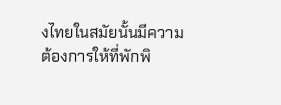งไทยในสมัยนั้นมีความต้องการให้ที่พักพิ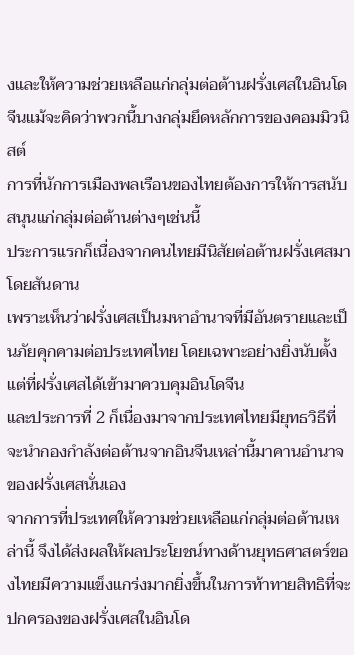งและให้ความช่วยเหลือแก่กลุ่มต่อต้านฝรั่งเศสในอินโดจีนแม้จะคิดว่าพวกนี้บางกลุ่มยึดหลักการของคอมมิวนิสต์
การที่นักการเมืองพลเรือนของไทยต้องการให้การสนับสนุนแก่กลุ่มต่อต้านต่างๆเช่นนี้
ประการแรกก็เนื่องจากคนไทยมีนิสัยต่อต้านฝรั่งเศสมาโดยสันดาน
เพราะเห็นว่าฝรั่งเศสเป็นมหาอำนาจที่มีอันตรายและเป็นภัยคุกคามต่อประเทศไทย โดยเฉพาะอย่างยิ่งนับตั้งแต่ที่ฝรั่งเศสได้เข้ามาควบคุมอินโดจีน
และประการที่ 2 ก็เนื่องมาจากประเทศไทยมียุทธวิธีที่จะนำกองกำลังต่อต้านจากอินจีนเหล่านี้มาคานอำนาจของฝรั่งเศสนั่นเอง
จากการที่ประเทศให้ความช่วยเหลือแก่กลุ่มต่อต้านเหล่านี้ จึงได้ส่งผลให้ผลประโยชน์ทางด้านยุทธศาสตร์ของไทยมีความแข็งแกร่งมากยิ่งขึ้นในการท้าทายสิทธิที่จะปกครองของฝรั่งเศสในอินโด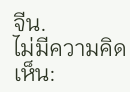จีน.
ไม่มีความคิดเห็น: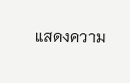แสดงความ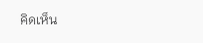คิดเห็น